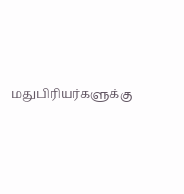மதுபிரியர்களுக்கு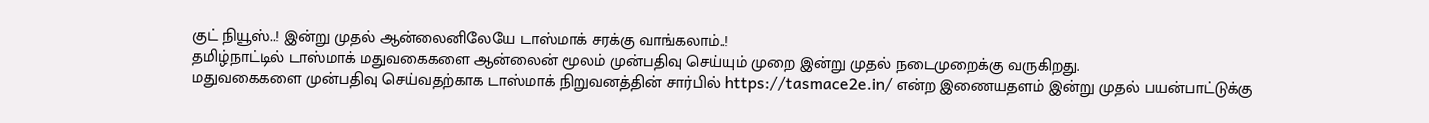குட் நியூஸ்..! இன்று முதல் ஆன்லைனிலேயே டாஸ்மாக் சரக்கு வாங்கலாம்..!
தமிழ்நாட்டில் டாஸ்மாக் மதுவகைகளை ஆன்லைன் மூலம் முன்பதிவு செய்யும் முறை இன்று முதல் நடைமுறைக்கு வருகிறது.
மதுவகைகளை முன்பதிவு செய்வதற்காக டாஸ்மாக் நிறுவனத்தின் சார்பில் https://tasmace2e.in/ என்ற இணையதளம் இன்று முதல் பயன்பாட்டுக்கு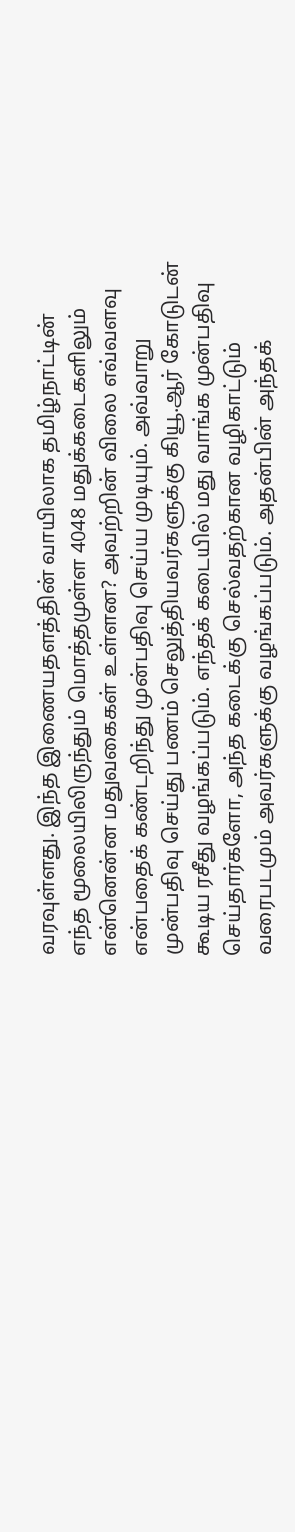வரவுள்ளது. இந்த இணையதளத்தின் வாயிலாக தமிழ்நாட்டின் எந்த மூலையிலிருந்தும் மொத்தமுள்ள 4048 மதுக்கடைகளிலும் என்னென்ன மதுவகைகள் உள்ளன? அவற்றின் விலை எவ்வளவு என்பதைக் கண்டறிந்து முன்பதிவு செய்ய முடியும். அவ்வாறு முன்பதிவு செய்து பணம் செலுத்தியவர்களுக்கு கியூ.ஆர் கோடுடன் கூடிய ரசீது வழங்கப்படும். எந்தக் கடையில் மது வாங்க முன்பதிவு செய்தார்களோ, அந்த கடைக்கு செல்வதற்கான வழிகாட்டும் வரைபடமும் அவர்களுக்கு வழங்கப்படும். அதன்பின் அந்தக்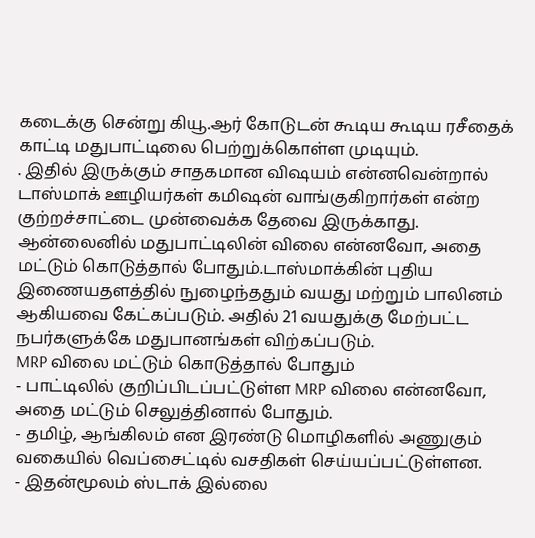கடைக்கு சென்று கியூ.ஆர் கோடுடன் கூடிய கூடிய ரசீதைக் காட்டி மதுபாட்டிலை பெற்றுக்கொள்ள முடியும்.
. இதில் இருக்கும் சாதகமான விஷயம் என்னவென்றால் டாஸ்மாக் ஊழியர்கள் கமிஷன் வாங்குகிறார்கள் என்ற குற்றச்சாட்டை முன்வைக்க தேவை இருக்காது. ஆன்லைனில் மதுபாட்டிலின் விலை என்னவோ, அதை மட்டும் கொடுத்தால் போதும்.டாஸ்மாக்கின் புதிய இணையதளத்தில் நுழைந்ததும் வயது மற்றும் பாலினம் ஆகியவை கேட்கப்படும். அதில் 21 வயதுக்கு மேற்பட்ட நபர்களுக்கே மதுபானங்கள் விற்கப்படும்.
MRP விலை மட்டும் கொடுத்தால் போதும்
- பாட்டிலில் குறிப்பிடப்பட்டுள்ள MRP விலை என்னவோ, அதை மட்டும் செலுத்தினால் போதும்.
- தமிழ், ஆங்கிலம் என இரண்டு மொழிகளில் அணுகும் வகையில் வெப்சைட்டில் வசதிகள் செய்யப்பட்டுள்ளன.
- இதன்மூலம் ஸ்டாக் இல்லை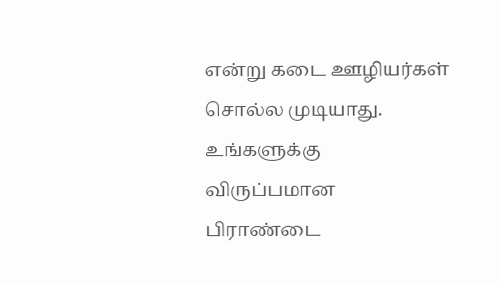என்று கடை ஊழியர்கள் சொல்ல முடியாது. உங்களுக்கு விருப்பமான பிராண்டை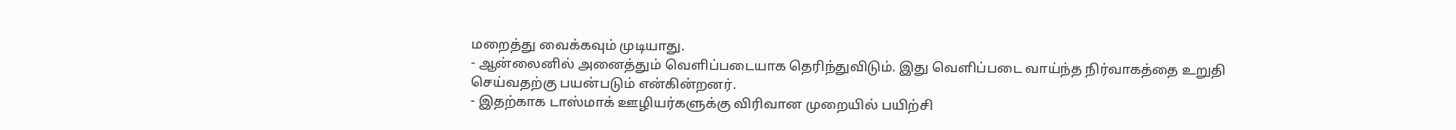மறைத்து வைக்கவும் முடியாது.
- ஆன்லைனில் அனைத்தும் வெளிப்படையாக தெரிந்துவிடும். இது வெளிப்படை வாய்ந்த நிர்வாகத்தை உறுதி செய்வதற்கு பயன்படும் என்கின்றனர்.
- இதற்காக டாஸ்மாக் ஊழியர்களுக்கு விரிவான முறையில் பயிற்சி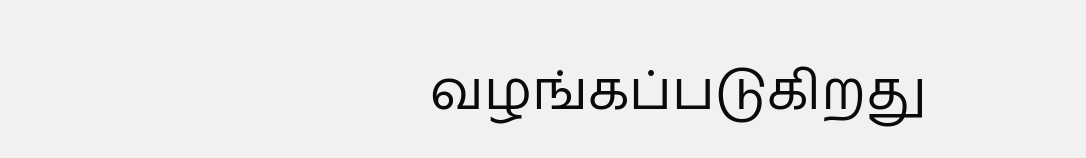வழங்கப்படுகிறது